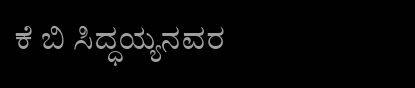ಕೆ ಬಿ ಸಿದ್ಧಯ್ಯನವರ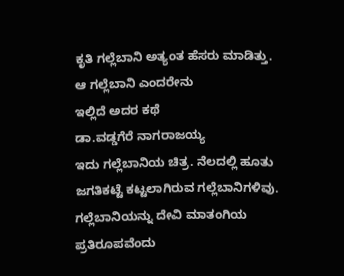ಕೃತಿ ಗಲ್ಲೆಬಾನಿ ಅತ್ಯಂತ ಹೆಸರು ಮಾಡಿತ್ತು.
ಆ ಗಲ್ಲೆಬಾನಿ ಎಂದರೇನು
ಇಲ್ಲಿದೆ ಅದರ ಕಥೆ
ಡಾ.ವಡ್ಡಗೆರೆ ನಾಗರಾಜಯ್ಯ
ಇದು ಗಲ್ಲೆಬಾನಿಯ ಚಿತ್ರ. ನೆಲದಲ್ಲಿ ಹೂತು ಜಗತಿಕಟ್ಟೆ ಕಟ್ಟಲಾಗಿರುವ ಗಲ್ಲೆಬಾನಿಗಳಿವು. ಗಲ್ಲೆಬಾನಿಯನ್ನು ದೇವಿ ಮಾತಂಗಿಯ ಪ್ರತಿರೂಪವೆಂದು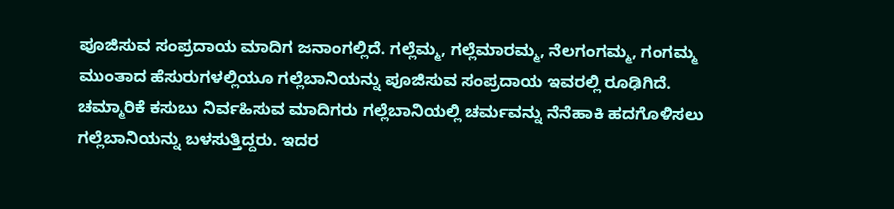ಪೂಜಿಸುವ ಸಂಪ್ರದಾಯ ಮಾದಿಗ ಜನಾಂಗಲ್ಲಿದೆ. ಗಲ್ಲೆಮ್ಮ, ಗಲ್ಲೆಮಾರಮ್ಮ, ನೆಲಗಂಗಮ್ಮ, ಗಂಗಮ್ಮ ಮುಂತಾದ ಹೆಸುರುಗಳಲ್ಲಿಯೂ ಗಲ್ಲೆಬಾನಿಯನ್ನು ಪೂಜಿಸುವ ಸಂಪ್ರದಾಯ ಇವರಲ್ಲಿ ರೂಢಿಗಿದೆ.
ಚಮ್ಮಾರಿಕೆ ಕಸುಬು ನಿರ್ವಹಿಸುವ ಮಾದಿಗರು ಗಲ್ಲೆಬಾನಿಯಲ್ಲಿ ಚರ್ಮವನ್ನು ನೆನೆಹಾಕಿ ಹದಗೊಳಿಸಲು ಗಲ್ಲೆಬಾನಿಯನ್ನು ಬಳಸುತ್ತಿದ್ದರು. ಇದರ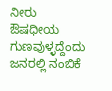ನೀರು ಔಷಧೀಯ ಗುಣವುಳ್ಳದ್ದೆಂದು ಜನರಲ್ಲಿ ನಂಬಿಕೆ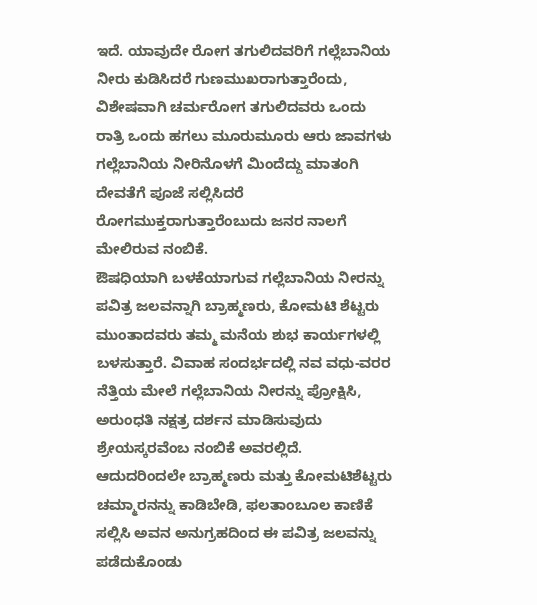ಇದೆ. ಯಾವುದೇ ರೋಗ ತಗುಲಿದವರಿಗೆ ಗಲ್ಲೆಬಾನಿಯ ನೀರು ಕುಡಿಸಿದರೆ ಗುಣಮುಖರಾಗುತ್ತಾರೆಂದು, ವಿಶೇಷವಾಗಿ ಚರ್ಮರೋಗ ತಗುಲಿದವರು ಒಂದು ರಾತ್ರಿ ಒಂದು ಹಗಲು ಮೂರುಮೂರು ಆರು ಜಾವಗಳು ಗಲ್ಲೆಬಾನಿಯ ನೀರಿನೊಳಗೆ ಮಿಂದೆದ್ದು ಮಾತಂಗಿ ದೇವತೆಗೆ ಪೂಜೆ ಸಲ್ಲಿಸಿದರೆ ರೋಗಮುಕ್ತರಾಗುತ್ತಾರೆಂಬುದು ಜನರ ನಾಲಗೆ ಮೇಲಿರುವ ನಂಬಿಕೆ.
ಔಷಧಿಯಾಗಿ ಬಳಕೆಯಾಗುವ ಗಲ್ಲೆಬಾನಿಯ ನೀರನ್ನು ಪವಿತ್ರ ಜಲವನ್ನಾಗಿ ಬ್ರಾಹ್ಮಣರು, ಕೋಮಟಿ ಶೆಟ್ಟರು ಮುಂತಾದವರು ತಮ್ಮ ಮನೆಯ ಶುಭ ಕಾರ್ಯಗಳಲ್ಲಿ ಬಳಸುತ್ತಾರೆ. ವಿವಾಹ ಸಂದರ್ಭದಲ್ಲಿ ನವ ವಧು-ವರರ ನೆತ್ತಿಯ ಮೇಲೆ ಗಲ್ಲೆಬಾನಿಯ ನೀರನ್ನು ಪ್ರೋಕ್ಷಿಸಿ, ಅರುಂಧತಿ ನಕ್ಷತ್ರ ದರ್ಶನ ಮಾಡಿಸುವುದು ಶ್ರೇಯಸ್ಕರವೆಂಬ ನಂಬಿಕೆ ಅವರಲ್ಲಿದೆ. ಆದುದರಿಂದಲೇ ಬ್ರಾಹ್ಮಣರು ಮತ್ತು ಕೋಮಟಿಶೆಟ್ಟರು ಚಮ್ಮಾರನನ್ನು ಕಾಡಿಬೇಡಿ, ಫಲತಾಂಬೂಲ ಕಾಣಿಕೆ ಸಲ್ಲಿಸಿ ಅವನ ಅನುಗ್ರಹದಿಂದ ಈ ಪವಿತ್ರ ಜಲವನ್ನು ಪಡೆದುಕೊಂಡು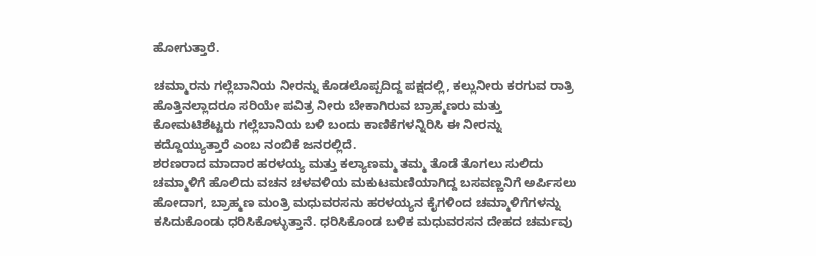ಹೋಗುತ್ತಾರೆ.

ಚಮ್ಮಾರನು ಗಲ್ಲೆಬಾನಿಯ ನೀರನ್ನು ಕೊಡಲೊಪ್ಪದಿದ್ದ ಪಕ್ಷದಲ್ಲಿ, ಕಲ್ಲುನೀರು ಕರಗುವ ರಾತ್ರಿ ಹೊತ್ತಿನಲ್ಲಾದರೂ ಸರಿಯೇ ಪವಿತ್ರ ನೀರು ಬೇಕಾಗಿರುವ ಬ್ರಾಹ್ಮಣರು ಮತ್ತು ಕೋಮಟಿಶೆಟ್ಟರು ಗಲ್ಲೆಬಾನಿಯ ಬಳಿ ಬಂದು ಕಾಣಿಕೆಗಳನ್ನಿರಿಸಿ ಈ ನೀರನ್ನು ಕದ್ದೊಯ್ಯುತ್ತಾರೆ ಎಂಬ ನಂಬಿಕೆ ಜನರಲ್ಲಿದೆ.
ಶರಣರಾದ ಮಾದಾರ ಹರಳಯ್ಯ ಮತ್ತು ಕಲ್ಯಾಣಮ್ಮ ತಮ್ಮ ತೊಡೆ ತೊಗಲು ಸುಲಿದು ಚಮ್ಮಾಳಿಗೆ ಹೊಲಿದು ವಚನ ಚಳವಳಿಯ ಮಕುಟಮಣಿಯಾಗಿದ್ದ ಬಸವಣ್ಣನಿಗೆ ಅರ್ಪಿಸಲು ಹೋದಾಗ, ಬ್ರಾಹ್ಮಣ ಮಂತ್ರಿ ಮಧುವರಸನು ಹರಳಯ್ಯನ ಕೈಗಳಿಂದ ಚಮ್ಮಾಳಿಗೆಗಳನ್ನು ಕಸಿದುಕೊಂಡು ಧರಿಸಿಕೊಳ್ಳುತ್ತಾನೆ. ಧರಿಸಿಕೊಂಡ ಬಳಿಕ ಮಧುವರಸನ ದೇಹದ ಚರ್ಮವು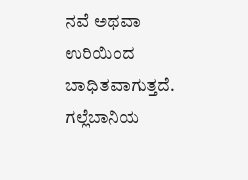ನವೆ ಅಥವಾ ಉರಿಯಿಂದ ಬಾಧಿತವಾಗುತ್ತದೆ. ಗಲ್ಲೆಬಾನಿಯ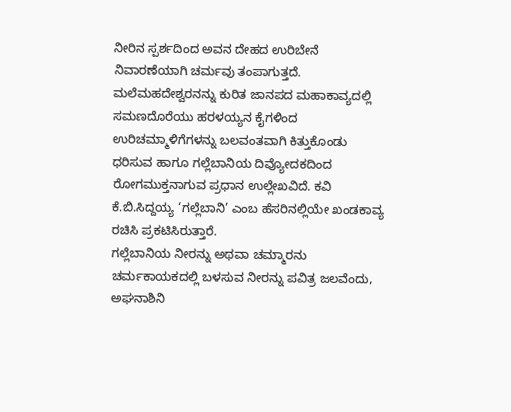ನೀರಿನ ಸ್ಪರ್ಶದಿಂದ ಅವನ ದೇಹದ ಉರಿಬೇನೆ ನಿವಾರಣೆಯಾಗಿ ಚರ್ಮವು ತಂಪಾಗುತ್ತದೆ.
ಮಲೆಮಹದೇಶ್ವರನನ್ನು ಕುರಿತ ಜಾನಪದ ಮಹಾಕಾವ್ಯದಲ್ಲಿ ಸಮಣದೊರೆಯು ಹರಳಯ್ಯನ ಕೈಗಳಿಂದ ಉರಿಚಮ್ಮಾಳಿಗೆಗಳನ್ನು ಬಲವಂತವಾಗಿ ಕಿತ್ತುಕೊಂಡು ಧರಿಸುವ ಹಾಗೂ ಗಲ್ಲೆಬಾನಿಯ ದಿವ್ಯೋದಕದಿಂದ ರೋಗಮುಕ್ತನಾಗುವ ಪ್ರಧಾನ ಉಲ್ಲೇಖವಿದೆ. ಕವಿ ಕೆ.ಬಿ.ಸಿದ್ದಯ್ಯ ‘ಗಲ್ಲೆಬಾನಿ’ ಎಂಬ ಹೆಸರಿನಲ್ಲಿಯೇ ಖಂಡಕಾವ್ಯ ರಚಿಸಿ ಪ್ರಕಟಿಸಿರುತ್ತಾರೆ.
ಗಲ್ಲೆಬಾನಿಯ ನೀರನ್ನು ಅಥವಾ ಚಮ್ಮಾರನು ಚರ್ಮಕಾಯಕದಲ್ಲಿ ಬಳಸುವ ನೀರನ್ನು ಪವಿತ್ರ ಜಲವೆಂದು, ಅಘನಾಶಿನಿ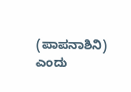(ಪಾಪನಾಶಿನಿ) ಎಂದು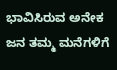ಭಾವಿಸಿರುವ ಅನೇಕ ಜನ ತಮ್ಮ ಮನೆಗಳಿಗೆ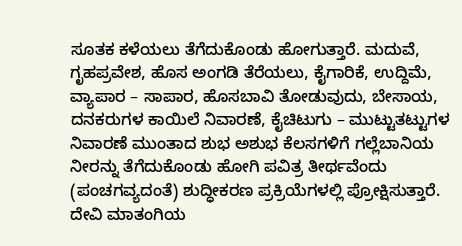ಸೂತಕ ಕಳೆಯಲು ತೆಗೆದುಕೊಂಡು ಹೋಗುತ್ತಾರೆ. ಮದುವೆ, ಗೃಹಪ್ರವೇಶ, ಹೊಸ ಅಂಗಡಿ ತೆರೆಯಲು, ಕೈಗಾರಿಕೆ, ಉದ್ದಿಮೆ, ವ್ಯಾಪಾರ – ಸಾಪಾರ, ಹೊಸಬಾವಿ ತೋಡುವುದು, ಬೇಸಾಯ, ದನಕರುಗಳ ಕಾಯಿಲೆ ನಿವಾರಣೆ, ಕೈಚಿಟುಗು – ಮುಟ್ಟುತಟ್ಟುಗಳ ನಿವಾರಣೆ ಮುಂತಾದ ಶುಭ ಅಶುಭ ಕೆಲಸಗಳಿಗೆ ಗಲ್ಲೆಬಾನಿಯ ನೀರನ್ನು ತೆಗೆದುಕೊಂಡು ಹೋಗಿ ಪವಿತ್ರ ತೀರ್ಥವೆಂದು (ಪಂಚಗವ್ಯದಂತೆ) ಶುದ್ಧೀಕರಣ ಪ್ರಕ್ರಿಯೆಗಳಲ್ಲಿ ಪ್ರೋಕ್ಷಿಸುತ್ತಾರೆ.
ದೇವಿ ಮಾತಂಗಿಯ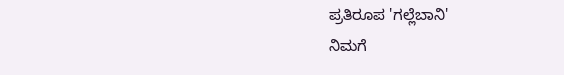ಪ್ರತಿರೂಪ 'ಗಲ್ಲೆಬಾನಿ'
ನಿಮಗೆ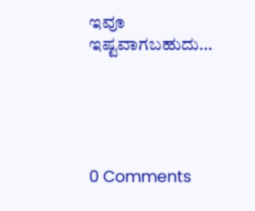ಇವೂ ಇಷ್ಟವಾಗಬಹುದು…





0 Comments